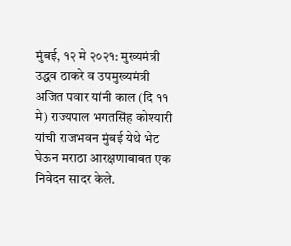मुंबई, १२ मे २०२१: मुख्यमंत्री उद्धव ठाकरे व उपमुख्यमंत्री अजित पवार यांनी काल (दि ११ मे) राज्यपाल भगतसिंह कोश्यारी यांची राजभवन मुंबई येथे भेट घेऊन मराठा आरक्षणाबाबत एक निवेदन सादर केले.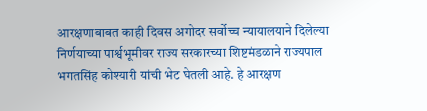आरक्षणाबाबत काही दिवस अगोदर सर्वोच्च न्यायालयाने दिलेल्या निर्णयाच्या पार्श्वभूमीवर राज्य सरकारच्या शिष्टमंडळाने राज्यपाल भगतसिंह कोश्यारी यांची भेट घेतली आहे. हे आरक्षण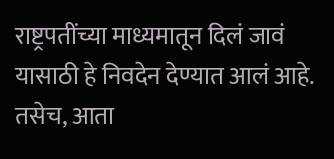राष्ट्रपतींच्या माध्यमातून दिलं जावं यासाठी हे निवदेन देण्यात आलं आहे. तसेच, आता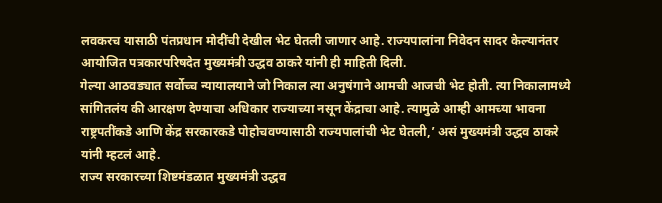लवकरच यासाठी पंतप्रधान मोदींची देखील भेट घेतली जाणार आहे. राज्यपालांना निवेदन सादर केल्यानंतर आयोजित पत्रकारपरिषदेत मुख्यमंत्री उद्धव ठाकरे यांनी ही माहिती दिली.
गेल्या आठवड्यात सर्वोच्च न्यायालयाने जो निकाल त्या अनुषंगाने आमची आजची भेट होती. त्या निकालामध्ये सांगितलंय की आरक्षण देण्याचा अधिकार राज्याच्या नसून केंद्राचा आहे. त्यामुळे आम्ही आमच्या भावना राष्ट्रपतींकडे आणि केंद्र सरकारकडे पोहोचवण्यासाठी राज्यपालांची भेट घेतली,’ असं मुख्यमंत्री उद्धव ठाकरे यांनी म्हटलं आहे.
राज्य सरकारच्या शिष्टमंडळात मुख्यमंत्री उद्धव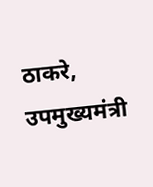ठाकरे, उपमुख्यमंत्री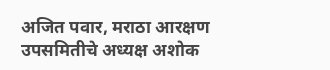अजित पवार, मराठा आरक्षण उपसमितीचे अध्यक्ष अशोक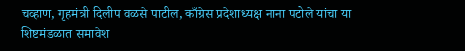चव्हाण, गृहमंत्री दिलीप वळसे पाटील, काँग्रेस प्रदेशाध्यक्ष नाना पटोले यांचा या शिष्टमंडळात समावेश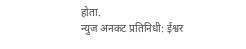होता.
न्युज अनकट प्रतिनिधी: ईश्वर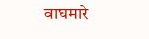वाघमारे